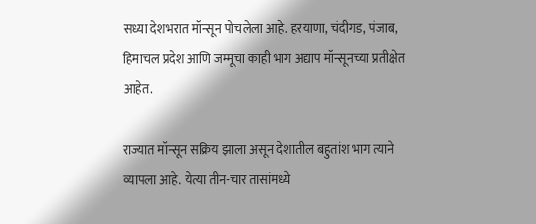सध्या देशभरात मॉन्सून पोचलेला आहे. हरयाणा, चंदीगड, पंजाब, हिमाचल प्रदेश आणि जम्मूचा काही भाग अद्याप मॉन्सूनच्या प्रतीक्षेत आहेत.

राज्यात मॉन्सून सक्रिय झाला असून देशातील बहुतांश भाग त्याने व्यापला आहे. येत्या तीन-चार तासांमध्ये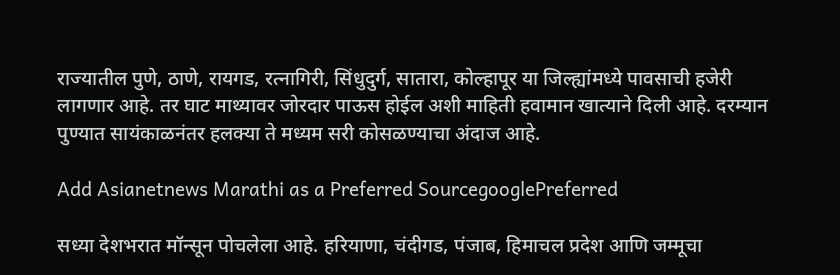राज्यातील पुणे, ठाणे, रायगड, रत्नागिरी, सिंधुदुर्ग, सातारा, कोल्हापूर या जिल्ह्यांमध्ये पावसाची हजेरी लागणार आहे. तर घाट माथ्यावर जोरदार पाऊस होईल अशी माहिती हवामान खात्याने दिली आहे. दरम्यान पुण्यात सायंकाळनंतर हलक्या ते मध्यम सरी कोसळण्याचा अंदाज आहे.

Add Asianetnews Marathi as a Preferred SourcegooglePreferred

सध्या देशभरात मॉन्सून पोचलेला आहे. हरियाणा, चंदीगड, पंजाब, हिमाचल प्रदेश आणि जम्मूचा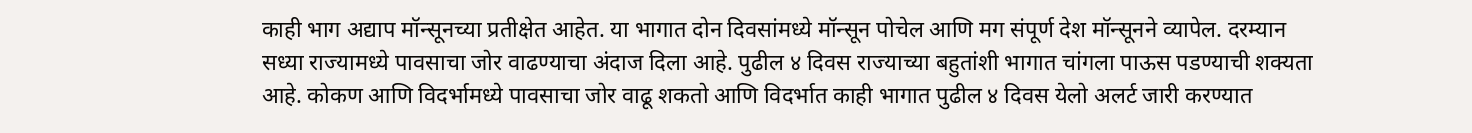काही भाग अद्याप मॉन्सूनच्या प्रतीक्षेत आहेत. या भागात दोन दिवसांमध्ये मॉन्सून पोचेल आणि मग संपूर्ण देश मॉन्सूनने व्यापेल. दरम्यान सध्या राज्यामध्ये पावसाचा जोर वाढण्याचा अंदाज दिला आहे. पुढील ४ दिवस राज्याच्या बहुतांशी भागात चांगला पाऊस पडण्याची शक्यता आहे. कोकण आणि विदर्भामध्ये पावसाचा जोर वाढू शकतो आणि विदर्भात काही भागात पुढील ४ दिवस येलो अलर्ट जारी करण्यात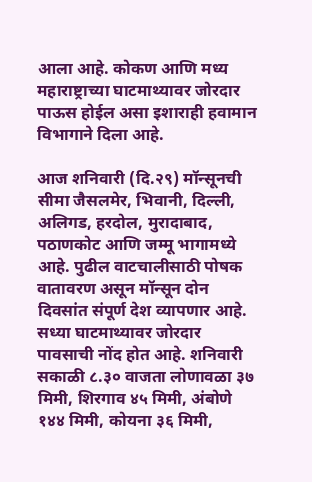आला आहे. कोकण आणि मध्य महाराष्ट्राच्या घाटमाथ्यावर जोरदार पाऊस होईल असा इशाराही हवामान विभागाने दिला आहे.

आज शनिवारी (दि.२९) मॉन्सूनची सीमा जैसलमेर, भिवानी, दिल्ली, अलिगड, हरदोल, मुरादाबाद, पठाणकोट आणि जम्मू भागामध्ये आहे. पुढील वाटचालीसाठी पोषक वातावरण असून मॉन्सून दोन दिवसांत संपूर्ण देश व्यापणार आहे. सध्या घाटमाथ्यावर जोरदार पावसाची नोंद होत आहे. शनिवारी सकाळी ८.३० वाजता लोणावळा ३७ मिमी, शिरगाव ४५ मिमी, अंबोणे १४४ मिमी, कोयना ३६ मिमी,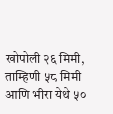खोपोली २६ मिमी, ताम्हिणी ५८ मिमी आणि भीरा येथे ५०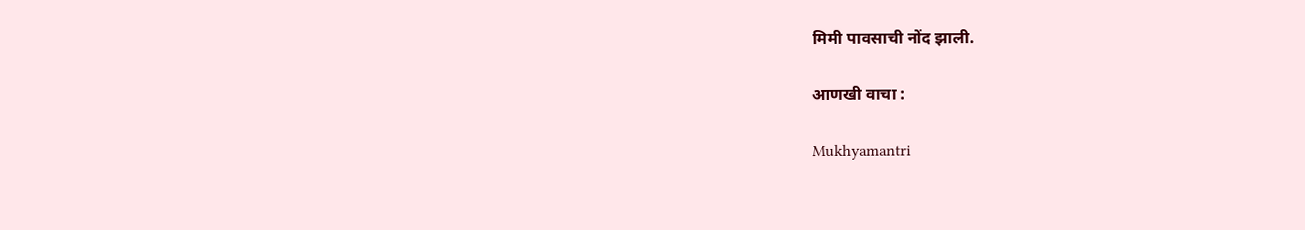मिमी पावसाची नोंद झाली.

आणखी वाचा :

Mukhyamantri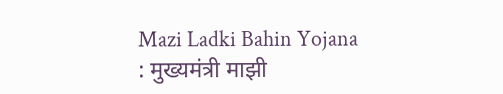Mazi Ladki Bahin Yojana : मुख्यमंत्री माझी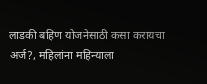लाडकी बहिण योजनेसाठी कसा करायचा अर्ज?, महिलांना महिन्याला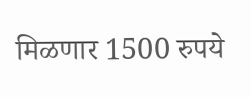मिळणार 1500 रुपये